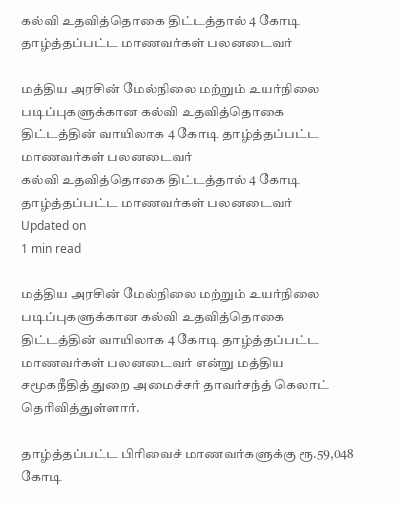கல்வி உதவித்தொகை திட்டத்தால் 4 கோடி தாழ்த்தப்பட்ட மாணவர்கள் பலனடைவர்

மத்திய அரசின் மேல்நிலை மற்றும் உயர்நிலை படிப்புகளுக்கான கல்வி உதவித்தொகை திட்டத்தின் வாயிலாக 4 கோடி தாழ்த்தப்பட்ட மாணவர்கள் பலனடைவர்
கல்வி உதவித்தொகை திட்டத்தால் 4 கோடி தாழ்த்தப்பட்ட மாணவர்கள் பலனடைவர்
Updated on
1 min read

மத்திய அரசின் மேல்நிலை மற்றும் உயர்நிலை படிப்புகளுக்கான கல்வி உதவித்தொகை திட்டத்தின் வாயிலாக 4 கோடி தாழ்த்தப்பட்ட மாணவர்கள் பலனடைவர் என்று மத்திய சமூகநீதித் துறை அமைச்சர் தாவர்சந்த் கெலாட் தெரிவித்துள்ளார்.

தாழ்த்தப்பட்ட பிரிவைச் மாணவர்களுக்கு ரூ.59,048 கோடி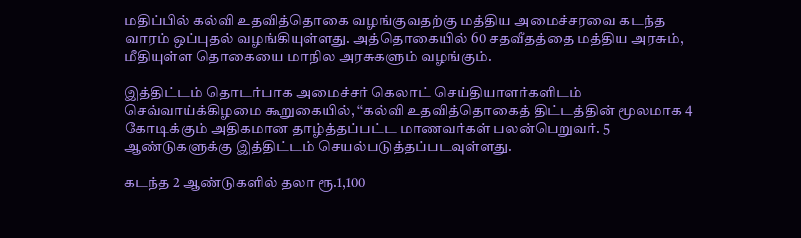மதிப்பில் கல்வி உதவித்தொகை வழங்குவதற்கு மத்திய அமைச்சரவை கடந்த வாரம் ஒப்புதல் வழங்கியுள்ளது. அத்தொகையில் 60 சதவீதத்தை மத்திய அரசும், மீதியுள்ள தொகையை மாநில அரசுகளும் வழங்கும்.

இத்திட்டம் தொடர்பாக அமைச்சர் கெலாட் செய்தியாளர்களிடம் செவ்வாய்க்கிழமை கூறுகையில், ‘‘கல்வி உதவித்தொகைத் திட்டத்தின் மூலமாக 4 கோடிக்கும் அதிகமான தாழ்த்தப்பட்ட மாணவர்கள் பலன்பெறுவர். 5 ஆண்டுகளுக்கு இத்திட்டம் செயல்படுத்தப்படவுள்ளது.

கடந்த 2 ஆண்டுகளில் தலா ரூ.1,100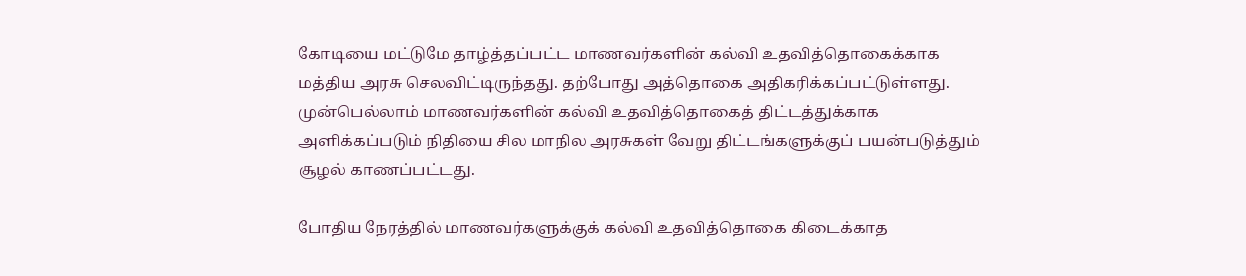கோடியை மட்டுமே தாழ்த்தப்பட்ட மாணவர்களின் கல்வி உதவித்தொகைக்காக மத்திய அரசு செலவிட்டிருந்தது. தற்போது அத்தொகை அதிகரிக்கப்பட்டுள்ளது. முன்பெல்லாம் மாணவர்களின் கல்வி உதவித்தொகைத் திட்டத்துக்காக அளிக்கப்படும் நிதியை சில மாநில அரசுகள் வேறு திட்டங்களுக்குப் பயன்படுத்தும் சூழல் காணப்பட்டது.

போதிய நேரத்தில் மாணவர்களுக்குக் கல்வி உதவித்தொகை கிடைக்காத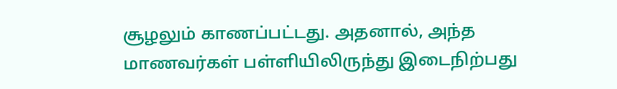சூழலும் காணப்பட்டது. அதனால், அந்த மாணவர்கள் பள்ளியிலிருந்து இடைநிற்பது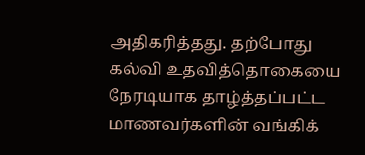அதிகரித்தது. தற்போது கல்வி உதவித்தொகையை நேரடியாக தாழ்த்தப்பட்ட மாணவர்களின் வங்கிக்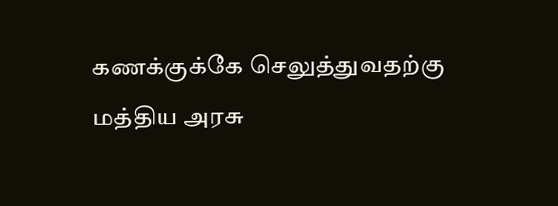கணக்குக்கே செலுத்துவதற்கு மத்திய அரசு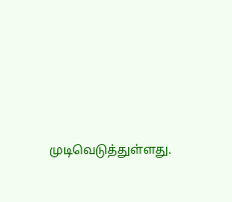முடிவெடுத்துள்ளது.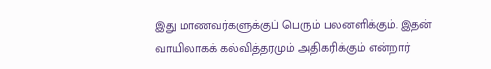இது மாணவர்களுக்குப் பெரும் பலனளிக்கும். இதன் வாயிலாகக் கல்வித்தரமும் அதிகரிக்கும் என்றார்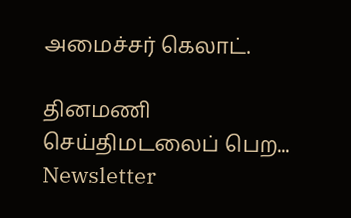அமைச்சர் கெலாட்.

தினமணி செய்திமடலைப் பெற... Newsletter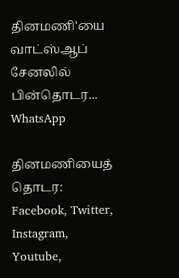தினமணி'யை வாட்ஸ்ஆப் சேனலில் பின்தொடர... WhatsApp

தினமணியைத் தொடர: Facebook, Twitter, Instagram, Youtube,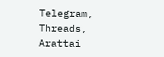Telegram, Threads, Arattai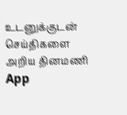உடனுக்குடன் செய்திகளை அறிய தினமணி App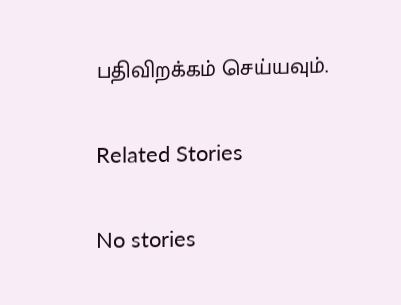பதிவிறக்கம் செய்யவும்.

Related Stories

No stories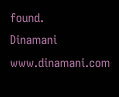found.
Dinamani
www.dinamani.com